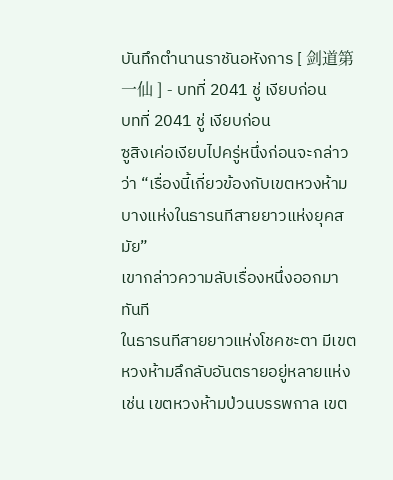บันทึกตำนานราชันอหังการ [ 剑道第一仙 ] - บทที่ 2041 ชู่ เงียบก่อน
บทที่ 2041 ชู่ เงียบก่อน
ซูสิงเค่อเงียบไปครู่หนึ่งก่อนจะกล่าวว่า “เรื่องนี้เกี่ยวข้องกับเขตหวงห้ามบางแห่งในธารนทีสายยาวแห่งยุคสมัย”
เขากล่าวความลับเรื่องหนึ่งออกมาทันที
ในธารนทีสายยาวแห่งโชคชะตา มีเขตหวงห้ามลึกลับอันตรายอยู่หลายแห่ง เช่น เขตหวงห้ามป่วนบรรพกาล เขต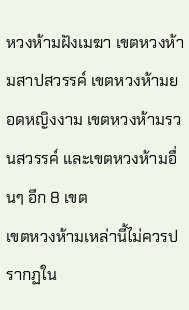หวงห้ามฝังเมฆา เขตหวงห้ามสาปสวรรค์ เขตหวงห้ามยอดหญิงงาม เขตหวงห้ามรวนสวรรค์ และเขตหวงห้ามอื่นๆ อีก 8 เขต
เขตหวงห้ามเหล่านี้ไม่ควรปรากฏใน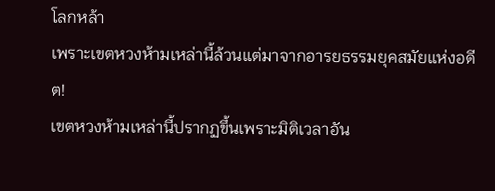โลกหล้า
เพราะเขตหวงห้ามเหล่านี้ล้วนแต่มาจากอารยธรรมยุคสมัยแห่งอดีต!
เขตหวงห้ามเหล่านี้ปรากฏขึ้นเพราะมิติเวลาอัน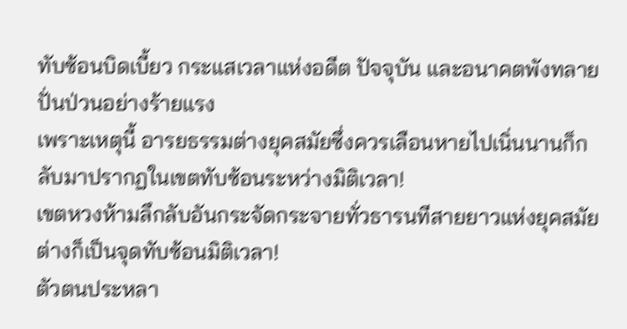ทับซ้อนบิดเบี้ยว กระแสเวลาแห่งอดีต ปัจจุบัน และอนาคตพังทลายปั่นป่วนอย่างร้ายแรง
เพราะเหตุนี้ อารยธรรมต่างยุคสมัยซึ่งควรเลือนหายไปเนิ่นนานก็กลับมาปรากฏในเขตทับซ้อนระหว่างมิติเวลา!
เขตหวงห้ามลึกลับอันกระจัดกระจายทั่วธารนทีสายยาวแห่งยุคสมัยต่างก็เป็นจุดทับซ้อนมิติเวลา!
ตัวตนประหลา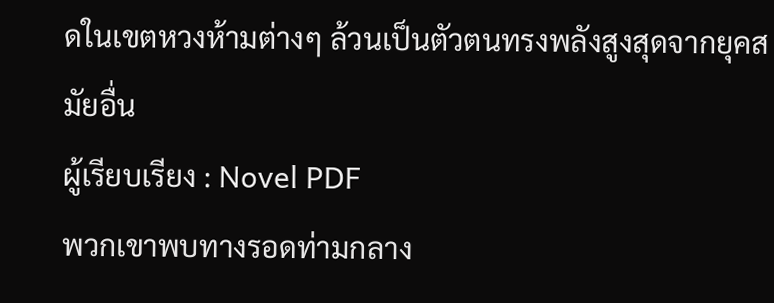ดในเขตหวงห้ามต่างๆ ล้วนเป็นตัวตนทรงพลังสูงสุดจากยุคสมัยอื่น
ผู้เรียบเรียง : Novel PDF
พวกเขาพบทางรอดท่ามกลาง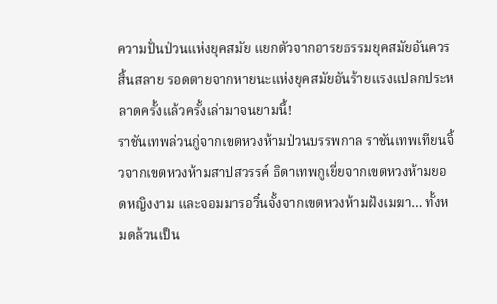ความปั่นป่วนแห่งยุคสมัย แยกตัวจากอารยธรรมยุคสมัยอันควรสิ้นสลาย รอดตายจากหายนะแห่งยุคสมัยอันร้ายแรงแปลกประหลาดครั้งแล้วครั้งเล่ามาจนยามนี้!
ราชันเทพล่วนกู่จากเขตหวงห้ามป่วนบรรพกาล ราชันเทพเทียนจิ้วจากเขตหวงห้ามสาปสวรรค์ ธิดาเทพกูเยี่ยจากเขตหวงห้ามยอดหญิงงาม และจอมมารอวิ๋นจั้งจากเขตหวงห้ามฝังเมฆา… ทั้งหมดล้วนเป็น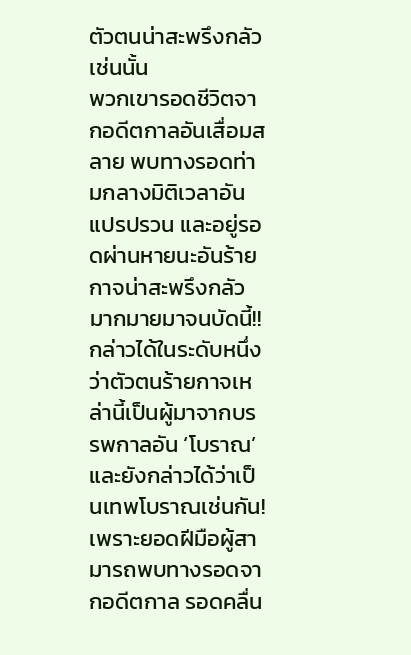ตัวตนน่าสะพรึงกลัวเช่นนั้น
พวกเขารอดชีวิตจากอดีตกาลอันเสื่อมสลาย พบทางรอดท่ามกลางมิติเวลาอันแปรปรวน และอยู่รอดผ่านหายนะอันร้ายกาจน่าสะพรึงกลัวมากมายมาจนบัดนี้!!
กล่าวได้ในระดับหนึ่งว่าตัวตนร้ายกาจเหล่านี้เป็นผู้มาจากบรรพกาลอัน ‘โบราณ’
และยังกล่าวได้ว่าเป็นเทพโบราณเช่นกัน!
เพราะยอดฝีมือผู้สามารถพบทางรอดจากอดีตกาล รอดคลื่น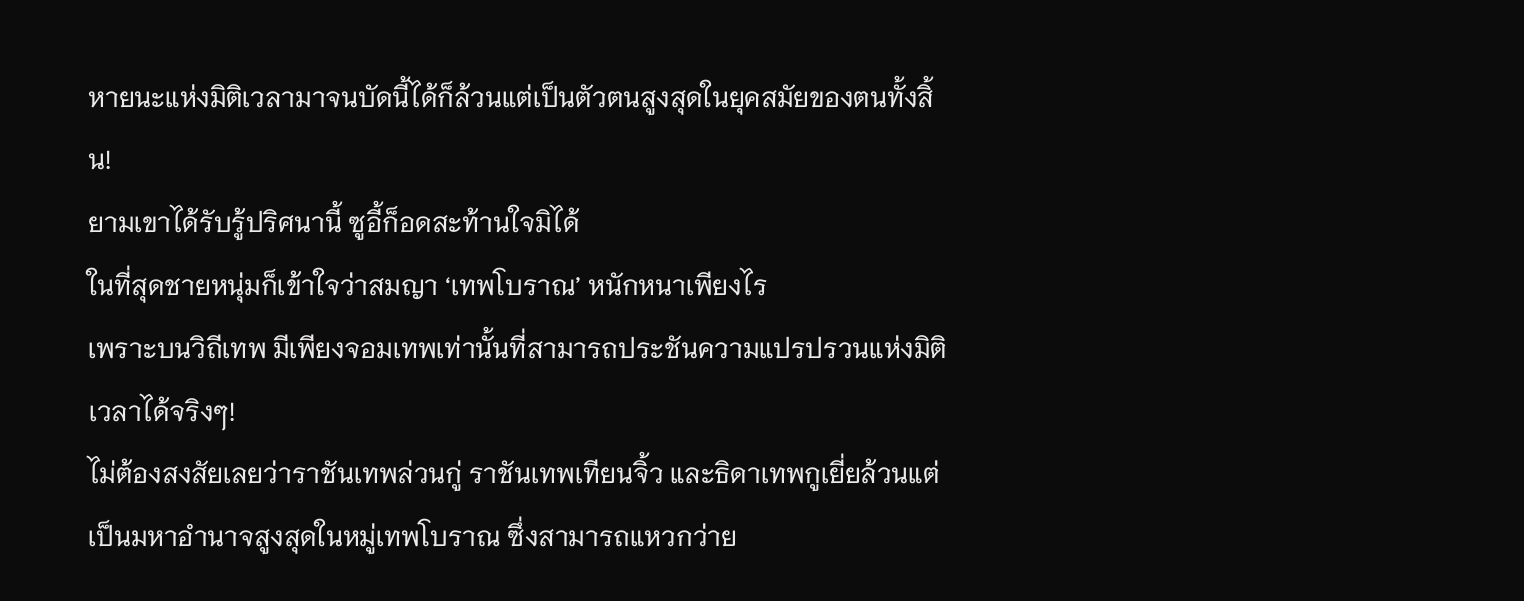หายนะแห่งมิติเวลามาจนบัดนี้ได้ก็ล้วนแต่เป็นตัวตนสูงสุดในยุคสมัยของตนทั้งสิ้น!
ยามเขาได้รับรู้ปริศนานี้ ซูอี้ก็อดสะท้านใจมิได้
ในที่สุดชายหนุ่มก็เข้าใจว่าสมญา ‘เทพโบราณ’ หนักหนาเพียงไร
เพราะบนวิถีเทพ มีเพียงจอมเทพเท่านั้นที่สามารถประชันความแปรปรวนแห่งมิติเวลาได้จริงๆ!
ไม่ต้องสงสัยเลยว่าราชันเทพล่วนกู่ ราชันเทพเทียนจิ้ว และธิดาเทพกูเยี่ยล้วนแต่เป็นมหาอำนาจสูงสุดในหมู่เทพโบราณ ซึ่งสามารถแหวกว่าย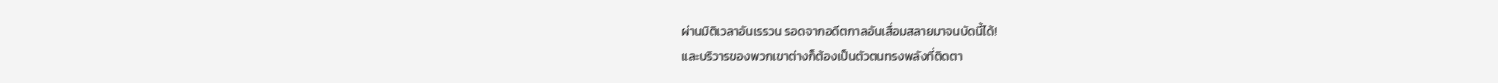ผ่านมิติเวลาอันเรรวน รอดจากอดีตกาลอันเสื่อมสลายมาจนบัดนี้ได้!
และบริวารของพวกเขาต่างก็ต้องเป็นตัวตนทรงพลังที่ติดตา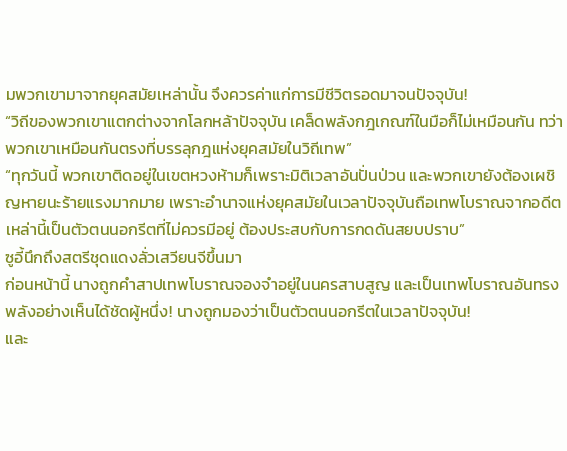มพวกเขามาจากยุคสมัยเหล่านั้น จึงควรค่าแก่การมีชีวิตรอดมาจนปัจจุบัน!
“วิถีของพวกเขาแตกต่างจากโลกหล้าปัจจุบัน เคล็ดพลังกฎเกณฑ์ในมือก็ไม่เหมือนกัน ทว่าพวกเขาเหมือนกันตรงที่บรรลุกฎแห่งยุคสมัยในวิถีเทพ”
“ทุกวันนี้ พวกเขาติดอยู่ในเขตหวงห้ามก็เพราะมิติเวลาอันปั่นป่วน และพวกเขายังต้องเผชิญหายนะร้ายแรงมากมาย เพราะอำนาจแห่งยุคสมัยในเวลาปัจจุบันถือเทพโบราณจากอดีตเหล่านี้เป็นตัวตนนอกรีตที่ไม่ควรมีอยู่ ต้องประสบกับการกดดันสยบปราบ”
ซูอี้นึกถึงสตรีชุดแดงลั่วเสวียนจีขึ้นมา
ก่อนหน้านี้ นางถูกคำสาปเทพโบราณจองจำอยู่ในนครสาบสูญ และเป็นเทพโบราณอันทรงพลังอย่างเห็นได้ชัดผู้หนึ่ง! นางถูกมองว่าเป็นตัวตนนอกรีตในเวลาปัจจุบัน!
และ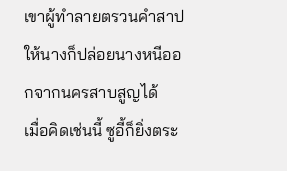เขาผู้ทำลายตรวนคำสาปให้นางก็ปล่อยนางหนีออกจากนครสาบสูญได้
เมื่อคิดเช่นนี้ ซูอี้ก็ยิ่งตระ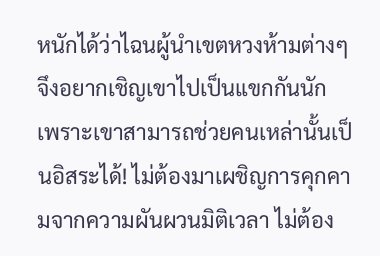หนักได้ว่าไฉนผู้นำเขตหวงห้ามต่างๆ จึงอยากเชิญเขาไปเป็นแขกกันนัก
เพราะเขาสามารถช่วยคนเหล่านั้นเป็นอิสระได้! ไม่ต้องมาเผชิญการคุกคามจากความผันผวนมิติเวลา ไม่ต้อง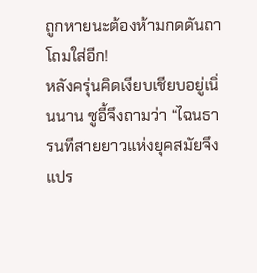ถูกหายนะต้องห้ามกดดันถาโถมใส่อีก!
หลังครุ่นคิดเงียบเชียบอยู่เนิ่นนาน ซูอี้จึงถามว่า “ไฉนธารนทีสายยาวแห่งยุคสมัยจึงแปร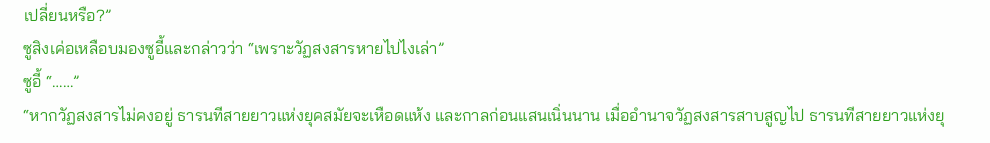เปลี่ยนหรือ?”
ซูสิงเค่อเหลือบมองซูอี้และกล่าวว่า “เพราะวัฏสงสารหายไปไงเล่า”
ซูอี้ “……”
“หากวัฏสงสารไม่คงอยู่ ธารนทีสายยาวแห่งยุคสมัยจะเหือดแห้ง และกาลก่อนแสนเนิ่นนาน เมื่ออำนาจวัฏสงสารสาบสูญไป ธารนทีสายยาวแห่งยุ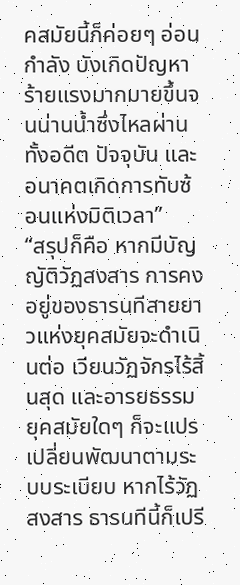คสมัยนี้ก็ค่อยๆ อ่อนกำลัง บังเกิดปัญหาร้ายแรงมากมายขึ้นจนน่านน้ำซึ่งไหลผ่านทั้งอดีต ปัจจุบัน และอนาคตเกิดการทับซ้อนแห่งมิติเวลา”
“สรุปก็คือ หากมีบัญญัติวัฏสงสาร การคงอยู่ของธารนทีสายยาวแห่งยุคสมัยจะดำเนินต่อ เวียนวัฏจักรไร้สิ้นสุด และอารยธรรมยุคสมัยใดๆ ก็จะแปรเปลี่ยนพัฒนาตามระบบระเบียบ หากไร้วัฏสงสาร ธารนทีนี้ก็เปรี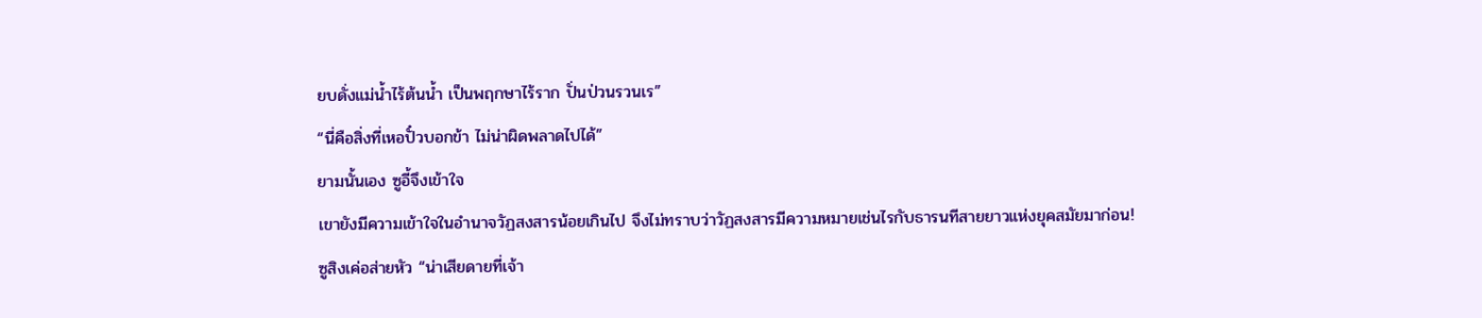ยบดั่งแม่น้ำไร้ต้นน้ำ เป็นพฤกษาไร้ราก ปั่นป่วนรวนเร”
“นี่คือสิ่งที่เหอปั๋วบอกข้า ไม่น่าผิดพลาดไปได้”
ยามนั้นเอง ซูอี้จึงเข้าใจ
เขายังมีความเข้าใจในอำนาจวัฏสงสารน้อยเกินไป จึงไม่ทราบว่าวัฏสงสารมีความหมายเช่นไรกับธารนทีสายยาวแห่งยุคสมัยมาก่อน!
ซูสิงเค่อส่ายหัว “น่าเสียดายที่เจ้า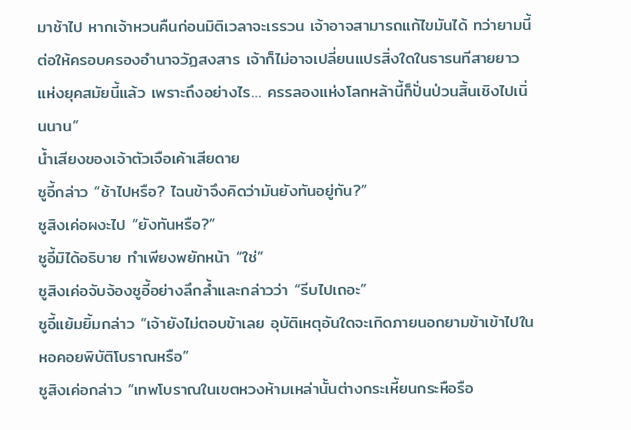มาช้าไป หากเจ้าหวนคืนก่อนมิติเวลาจะเรรวน เจ้าอาจสามารถแก้ไขมันได้ ทว่ายามนี้ ต่อให้ครอบครองอำนาจวัฏสงสาร เจ้าก็ไม่อาจเปลี่ยนแปรสิ่งใดในธารนทีสายยาวแห่งยุคสมัยนี้แล้ว เพราะถึงอย่างไร… ครรลองแห่งโลกหล้านี้ก็ปั่นป่วนสิ้นเชิงไปเนิ่นนาน”
น้ำเสียงของเจ้าตัวเจือเค้าเสียดาย
ซูอี้กล่าว “ช้าไปหรือ? ไฉนข้าจึงคิดว่ามันยังทันอยู่กัน?”
ซูสิงเค่อผงะไป “ยังทันหรือ?”
ซูอี้มิได้อธิบาย ทำเพียงพยักหน้า “ใช่”
ซูสิงเค่อจับจ้องซูอี้อย่างลึกล้ำและกล่าวว่า “รีบไปเถอะ”
ซูอี้แย้มยิ้มกล่าว “เจ้ายังไม่ตอบข้าเลย อุบัติเหตุอันใดจะเกิดภายนอกยามข้าเข้าไปในหอคอยพิบัติโบราณหรือ”
ซูสิงเค่อกล่าว “เทพโบราณในเขตหวงห้ามเหล่านั้นต่างกระเหี้ยนกระหือรือ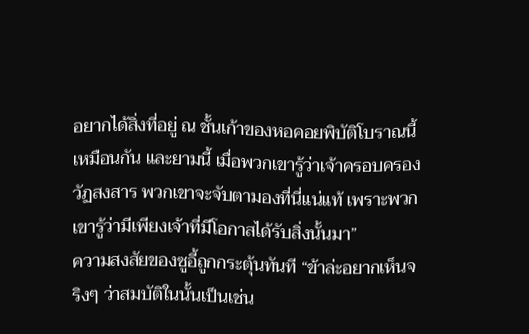อยากได้สิ่งที่อยู่ ณ ชั้นเก้าของหอคอยพิบัติโบราณนี้เหมือนกัน และยามนี้ เมื่อพวกเขารู้ว่าเจ้าครอบครองวัฏสงสาร พวกเขาจะจับตามองที่นี่แน่แท้ เพราะพวกเขารู้ว่ามีเพียงเจ้าที่มีโอกาสได้รับสิ่งนั้นมา”
ความสงสัยของซูอี้ถูกกระตุ้นทันที “ข้าล่ะอยากเห็นจริงๆ ว่าสมบัติในนั้นเป็นเช่น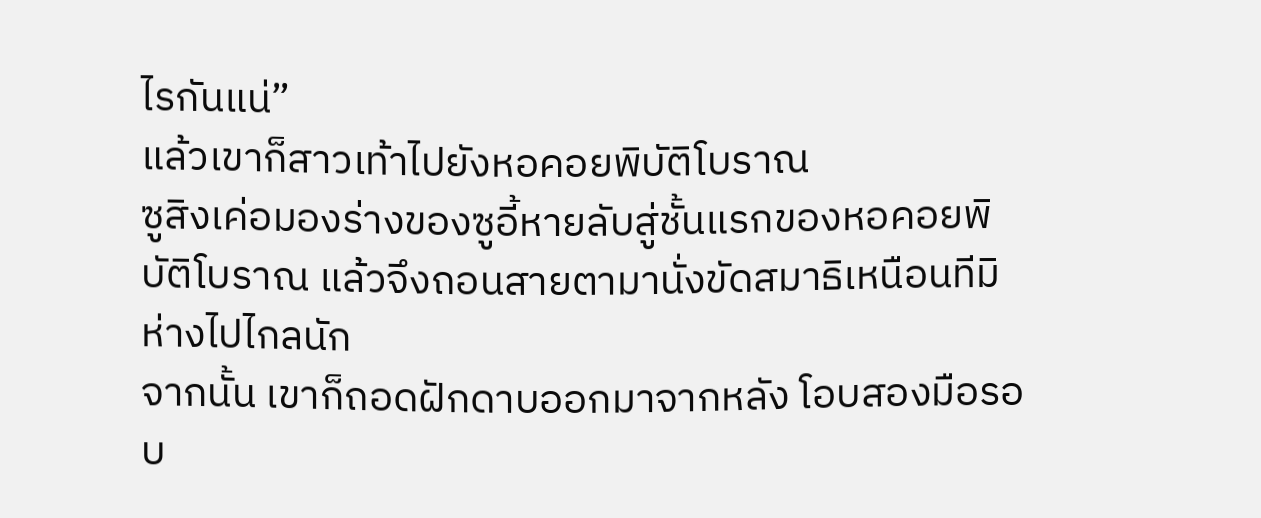ไรกันแน่”
แล้วเขาก็สาวเท้าไปยังหอคอยพิบัติโบราณ
ซูสิงเค่อมองร่างของซูอี้หายลับสู่ชั้นแรกของหอคอยพิบัติโบราณ แล้วจึงถอนสายตามานั่งขัดสมาธิเหนือนทีมิห่างไปไกลนัก
จากนั้น เขาก็ถอดฝักดาบออกมาจากหลัง โอบสองมือรอบ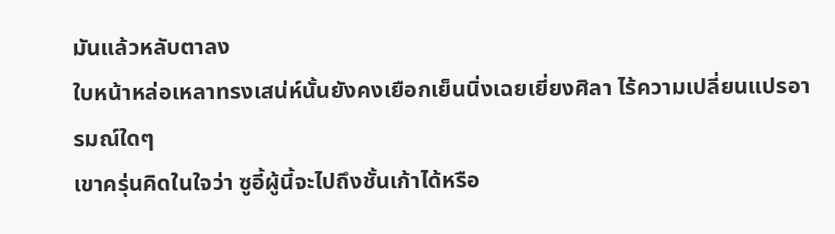มันแล้วหลับตาลง
ใบหน้าหล่อเหลาทรงเสน่ห์นั้นยังคงเยือกเย็นนิ่งเฉยเยี่ยงศิลา ไร้ความเปลี่ยนแปรอารมณ์ใดๆ
เขาครุ่นคิดในใจว่า ซูอี้ผู้นี้จะไปถึงชั้นเก้าได้หรือ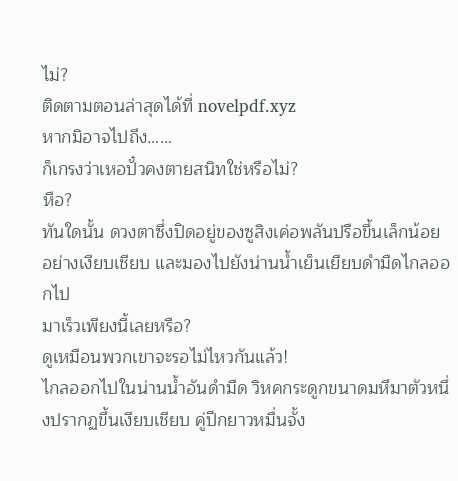ไม่?
ติดตามตอนล่าสุดได้ที่ novelpdf.xyz
หากมิอาจไปถึง……
ก็เกรงว่าเหอปั๋วคงตายสนิทใช่หรือไม่?
หือ?
ทันใดนั้น ดวงตาซึ่งปิดอยู่ของซูสิงเค่อพลันปรือขึ้นเล็กน้อยอย่างเงียบเชียบ และมองไปยังน่านน้ำเย็นเยียบดำมืดไกลออกไป
มาเร็วเพียงนี้เลยหรือ?
ดูเหมือนพวกเขาจะรอไม่ไหวกันแล้ว!
ไกลออกไปในน่านน้ำอันดำมืด วิหคกระดูกขนาดมหึมาตัวหนึ่งปรากฏขึ้นเงียบเชียบ คู่ปีกยาวหมื่นจั้ง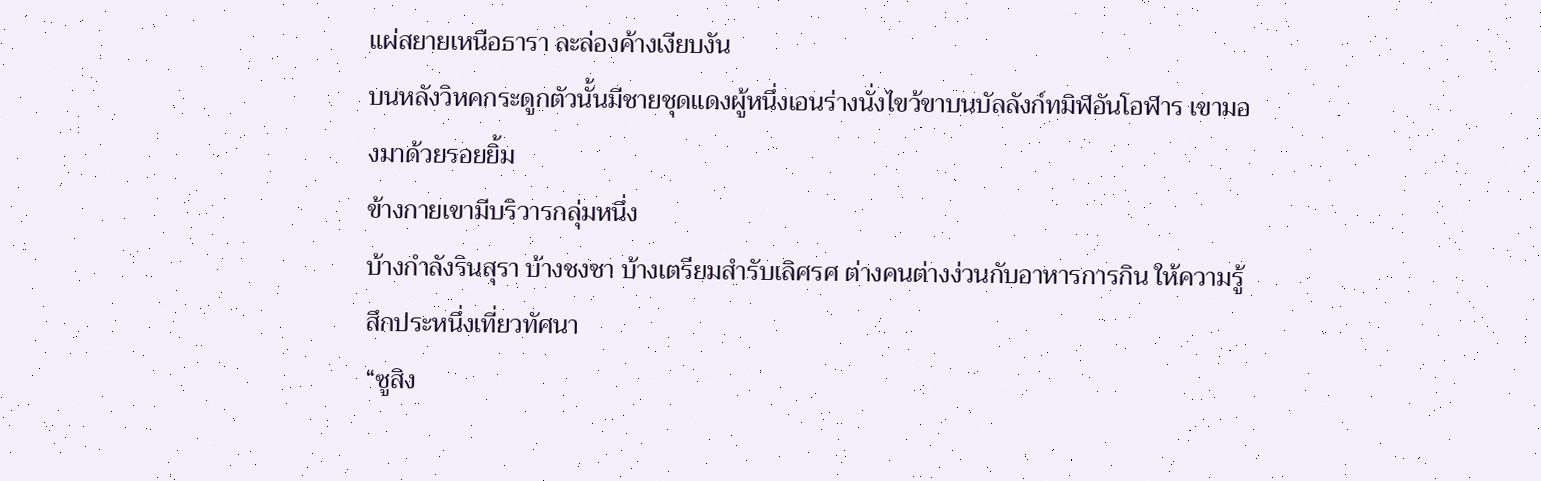แผ่สยายเหนือธารา ละล่องค้างเงียบงัน
บนหลังวิหคกระดูกตัวนั้นมีชายชุดแดงผู้หนึ่งเอนร่างนั่งไขว้ขาบนบัลลังก์ทมิฬอันโอฬาร เขามองมาด้วยรอยยิ้ม
ข้างกายเขามีบริวารกลุ่มหนึ่ง
บ้างกำลังรินสุรา บ้างชงชา บ้างเตรียมสำรับเลิศรศ ต่างคนต่างง่วนกับอาหารการกิน ให้ความรู้สึกประหนึ่งเที่ยวทัศนา
“ซูสิง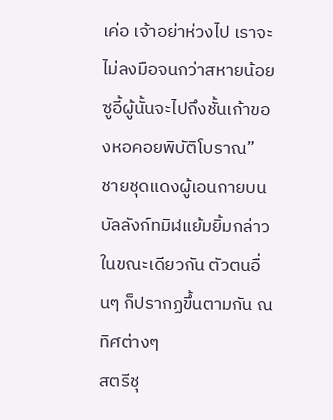เค่อ เจ้าอย่าห่วงไป เราจะไม่ลงมือจนกว่าสหายน้อยซูอี้ผู้นั้นจะไปถึงชั้นเก้าของหอคอยพิบัติโบราณ”
ชายชุดแดงผู้เอนกายบนบัลลังก์ทมิฬแย้มยิ้มกล่าว
ในขณะเดียวกัน ตัวตนอื่นๆ ก็ปรากฏขึ้นตามกัน ณ ทิศต่างๆ
สตรีชุ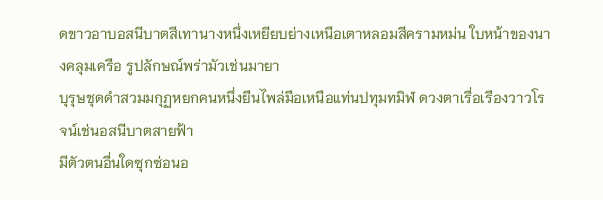ดขาวอาบอสนีบาตสีเทานางหนึ่งเหยียบย่างเหนือเตาหลอมสีครามหม่น ใบหน้าของนางคลุมเครือ รูปลักษณ์พร่ามัวเช่นมายา
บุรุษชุดดำสวมมกุฏหยกคนหนึ่งยืนไพล่มือเหนือแท่นปทุมทมิฬ ดวงตาเรื่อเรืองวาวโรจน์เช่นอสนีบาตสายฟ้า
มีตัวตนอื่นใดซุกซ่อนอ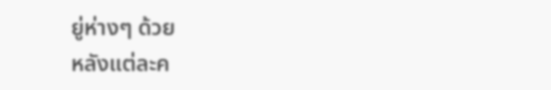ยู่ห่างๆ ด้วย
หลังแต่ละค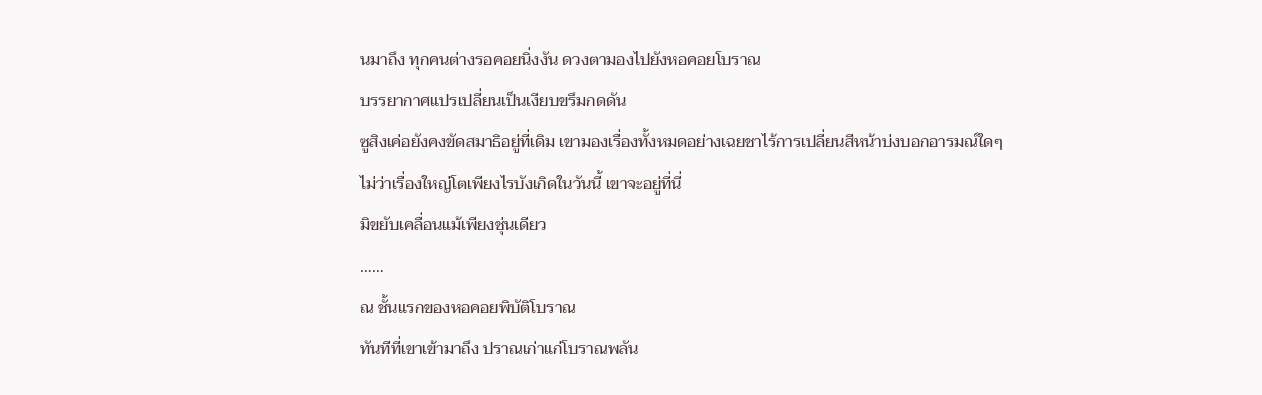นมาถึง ทุกคนต่างรอคอยนิ่งงัน ดวงตามองไปยังหอคอยโบราณ
บรรยากาศแปรเปลี่ยนเป็นเงียบขรึมกดดัน
ซูสิงเค่อยังคงขัดสมาธิอยู่ที่เดิม เขามองเรื่องทั้งหมดอย่างเฉยชาไร้การเปลี่ยนสีหน้าบ่งบอกอารมณ์ใดๆ
ไม่ว่าเรื่องใหญ่โตเพียงไรบังเกิดในวันนี้ เขาจะอยู่ที่นี่
มิขยับเคลื่อนแม้เพียงชุ่นเดียว
……
ณ ชั้นแรกของหอคอยพิบัติโบราณ
ทันทีที่เขาเข้ามาถึง ปราณเก่าแก่โบราณพลัน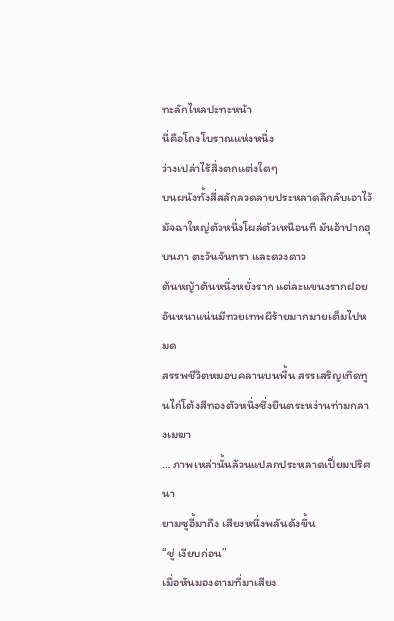ทะลักไหลปะทะหน้า
นี่คือโถงโบราณแห่งหนึ่ง
ว่างเปล่าไร้สิ่งตกแต่งใดๆ
บนผนังทั้งสี่สลักลวดลายประหลาดลึกลับเอาไว้
มัจฉาใหญ่ตัวหนึ่งโผล่ตัวเหนือนที มันอ้าปากฮุบนภา ตะวันจันทรา และดวงดาว
ต้นหญ้าต้นหนึ่งหยั่งราก แต่ละแขนงรากฝอยอันหนาแน่นมีทวยเทพผีร้ายมากมายเต็มไปหมด
สรรพชีวิตหมอบคลานบนพื้น สรรเสริญเทิดทูนไก่โต้งสีทองตัวหนึ่งซึ่งยืนตระหง่านท่ามกลางเมฆา
… ภาพเหล่านั้นล้วนแปลกประหลาดเปี่ยมปริศนา
ยามซูอี้มาถึง เสียงหนึ่งพลันดังขึ้น
“ชู่ เงียบก่อน”
เมื่อหันมองตามที่มาเสียง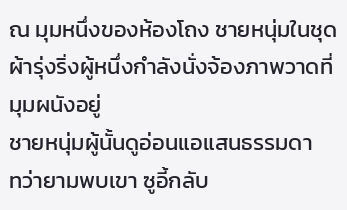ณ มุมหนึ่งของห้องโถง ชายหนุ่มในชุดผ้ารุ่งริ่งผู้หนึ่งกำลังนั่งจ้องภาพวาดที่มุมผนังอยู่
ชายหนุ่มผู้นั้นดูอ่อนแอแสนธรรมดา
ทว่ายามพบเขา ซูอี้กลับ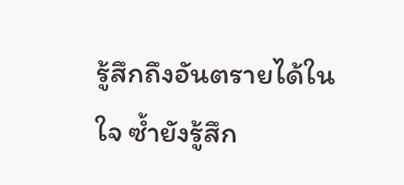รู้สึกถึงอันตรายได้ในใจ ซ้ำยังรู้สึก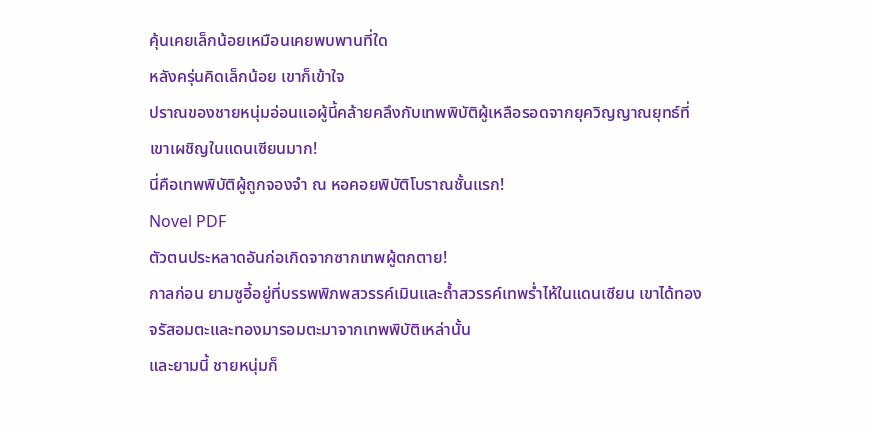คุ้นเคยเล็กน้อยเหมือนเคยพบพานที่ใด
หลังครุ่นคิดเล็กน้อย เขาก็เข้าใจ
ปราณของชายหนุ่มอ่อนแอผู้นี้คล้ายคลึงกับเทพพิบัติผู้เหลือรอดจากยุควิญญาณยุทธ์ที่เขาเผชิญในแดนเซียนมาก!
นี่คือเทพพิบัติผู้ถูกจองจำ ณ หอคอยพิบัติโบราณชั้นแรก!
Novel PDF
ตัวตนประหลาดอันก่อเกิดจากซากเทพผู้ตกตาย!
กาลก่อน ยามซูอี้อยู่ที่บรรพพิภพสวรรค์เมินและถ้ำสวรรค์เทพร่ำไห้ในแดนเซียน เขาได้ทองจรัสอมตะและทองมารอมตะมาจากเทพพิบัติเหล่านั้น
และยามนี้ ชายหนุ่มก็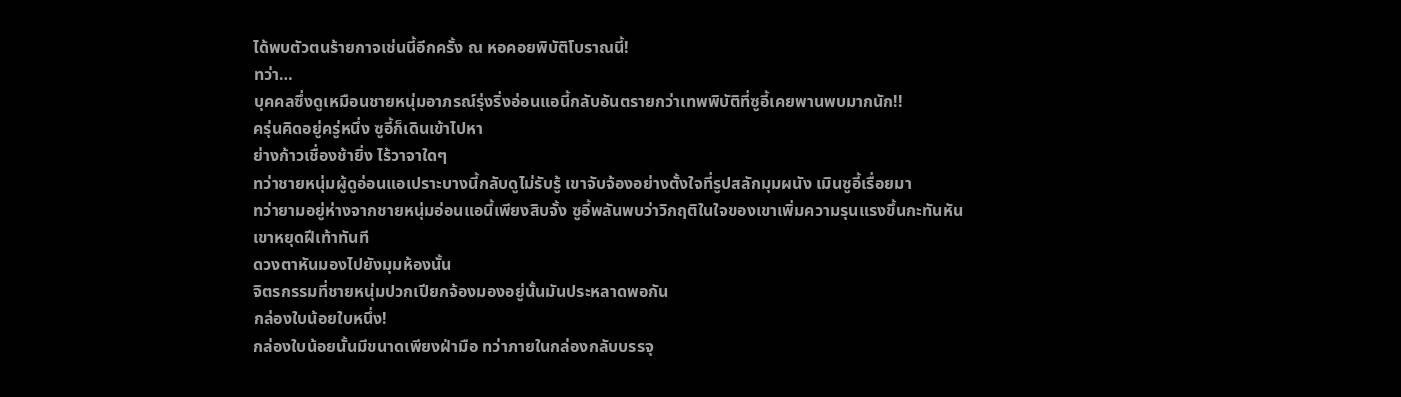ได้พบตัวตนร้ายกาจเช่นนี้อีกครั้ง ณ หอคอยพิบัติโบราณนี้!
ทว่า…
บุคคลซึ่งดูเหมือนชายหนุ่มอาภรณ์รุ่งริ่งอ่อนแอนี้กลับอันตรายกว่าเทพพิบัติที่ซูอี้เคยพานพบมากนัก!!
ครุ่นคิดอยู่ครู่หนึ่ง ซูอี้ก็เดินเข้าไปหา
ย่างก้าวเชื่องช้ายิ่ง ไร้วาจาใดๆ
ทว่าชายหนุ่มผู้ดูอ่อนแอเปราะบางนี้กลับดูไม่รับรู้ เขาจับจ้องอย่างตั้งใจที่รูปสลักมุมผนัง เมินซูอี้เรื่อยมา
ทว่ายามอยู่ห่างจากชายหนุ่มอ่อนแอนี้เพียงสิบจั้ง ซูอี้พลันพบว่าวิกฤติในใจของเขาเพิ่มความรุนแรงขึ้นกะทันหัน
เขาหยุดฝีเท้าทันที
ดวงตาหันมองไปยังมุมห้องนั้น
จิตรกรรมที่ชายหนุ่มปวกเปียกจ้องมองอยู่นั้นมันประหลาดพอกัน
กล่องใบน้อยใบหนึ่ง!
กล่องใบน้อยนั้นมีขนาดเพียงฝ่ามือ ทว่าภายในกล่องกลับบรรจุ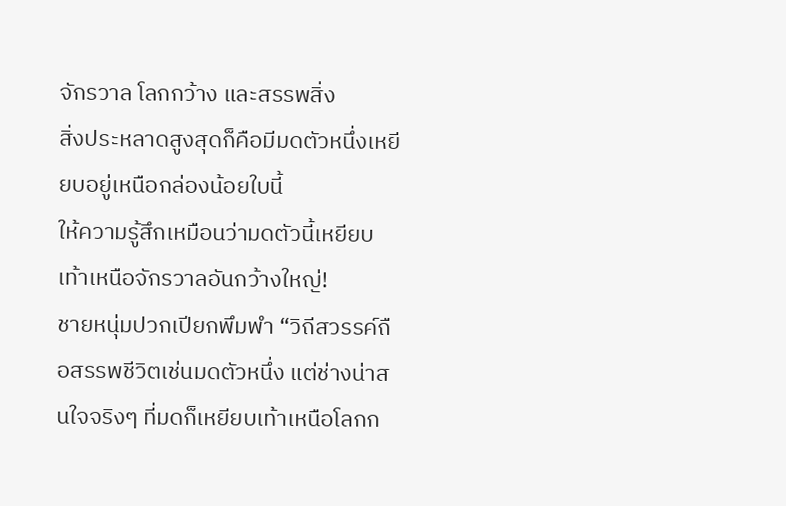จักรวาล โลกกว้าง และสรรพสิ่ง
สิ่งประหลาดสูงสุดก็คือมีมดตัวหนึ่งเหยียบอยู่เหนือกล่องน้อยใบนี้
ให้ความรู้สึกเหมือนว่ามดตัวนี้เหยียบเท้าเหนือจักรวาลอันกว้างใหญ่!
ชายหนุ่มปวกเปียกพึมพำ “วิถีสวรรค์ถือสรรพชีวิตเช่นมดตัวหนึ่ง แต่ช่างน่าสนใจจริงๆ ที่มดก็เหยียบเท้าเหนือโลกก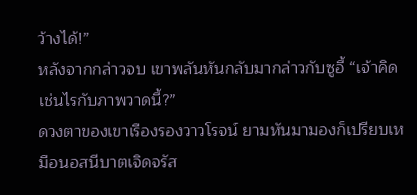ว้างได้!”
หลังจากกล่าวจบ เขาพลันหันกลับมากล่าวกับซูอี้ “เจ้าคิดเช่นไรกับภาพวาดนี้?”
ดวงตาของเขาเรืองรองวาวโรจน์ ยามหันมามองก็เปรียบเหมือนอสนีบาตเจิดจรัส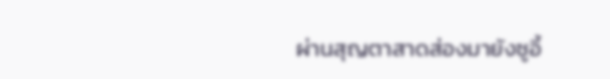ผ่านสุญตาสาดส่องมายังซูอี้